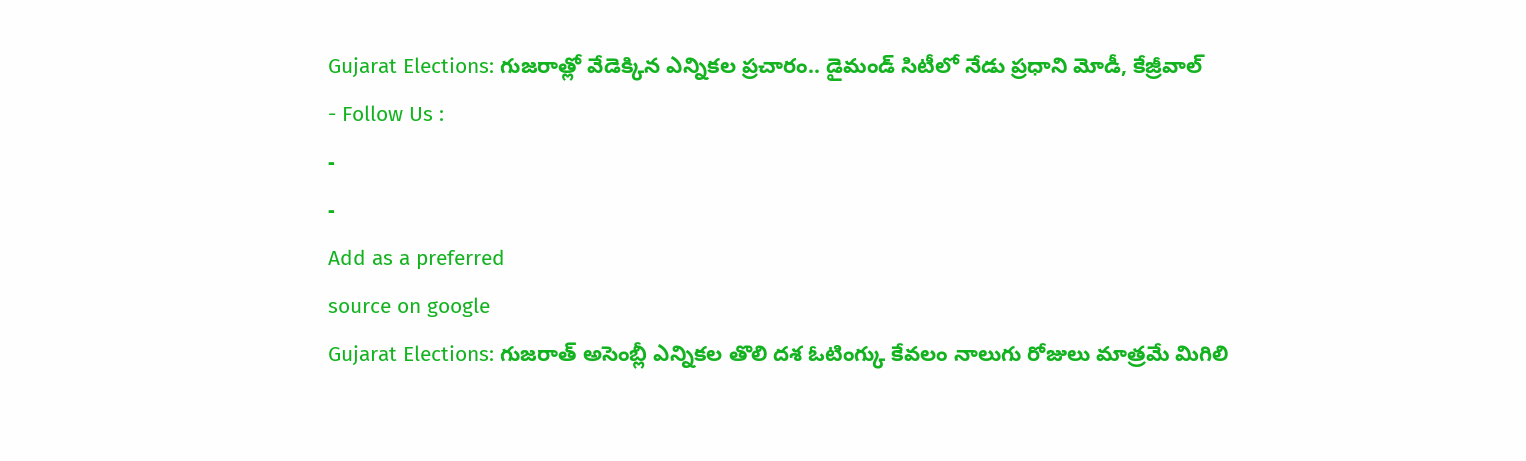Gujarat Elections: గుజరాత్లో వేడెక్కిన ఎన్నికల ప్రచారం.. డైమండ్ సిటీలో నేడు ప్రధాని మోడీ, కేజ్రీవాల్
- Follow Us :
-
-
Add as a preferred
source on google
Gujarat Elections: గుజరాత్ అసెంబ్లీ ఎన్నికల తొలి దశ ఓటింగ్కు కేవలం నాలుగు రోజులు మాత్రమే మిగిలి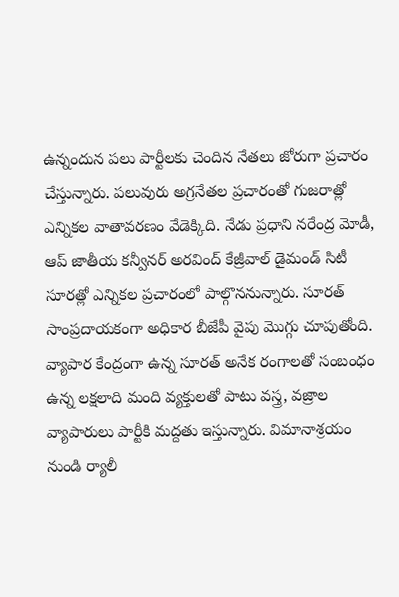ఉన్నందున పలు పార్టీలకు చెందిన నేతలు జోరుగా ప్రచారం చేస్తున్నారు. పలువురు అగ్రనేతల ప్రచారంతో గుజరాత్లో ఎన్నికల వాతావరణం వేడెక్కిది. నేడు ప్రధాని నరేంద్ర మోడీ, ఆప్ జాతీయ కన్వీనర్ అరవింద్ కేజ్రీవాల్ డైమండ్ సిటీ సూరత్లో ఎన్నికల ప్రచారంలో పాల్గొననున్నారు. సూరత్ సాంప్రదాయకంగా అధికార బీజేపీ వైపు మొగ్గు చూపుతోంది. వ్యాపార కేంద్రంగా ఉన్న సూరత్ అనేక రంగాలతో సంబంధం ఉన్న లక్షలాది మంది వ్యక్తులతో పాటు వస్త్ర, వజ్రాల వ్యాపారులు పార్టీకి మద్దతు ఇస్తున్నారు. విమానాశ్రయం నుండి ర్యాలీ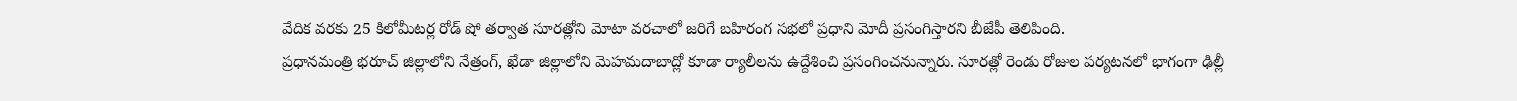వేదిక వరకు 25 కిలోమీటర్ల రోడ్ షో తర్వాత సూరత్లోని మోటా వరచాలో జరిగే బహిరంగ సభలో ప్రధాని మోదీ ప్రసంగిస్తారని బీజేపీ తెలిపింది.
ప్రధానమంత్రి భరూచ్ జిల్లాలోని నేత్రంగ్, ఖేడా జిల్లాలోని మెహమదాబాద్లో కూడా ర్యాలీలను ఉద్దేశించి ప్రసంగించనున్నారు. సూరత్లో రెండు రోజుల పర్యటనలో భాగంగా ఢిల్లీ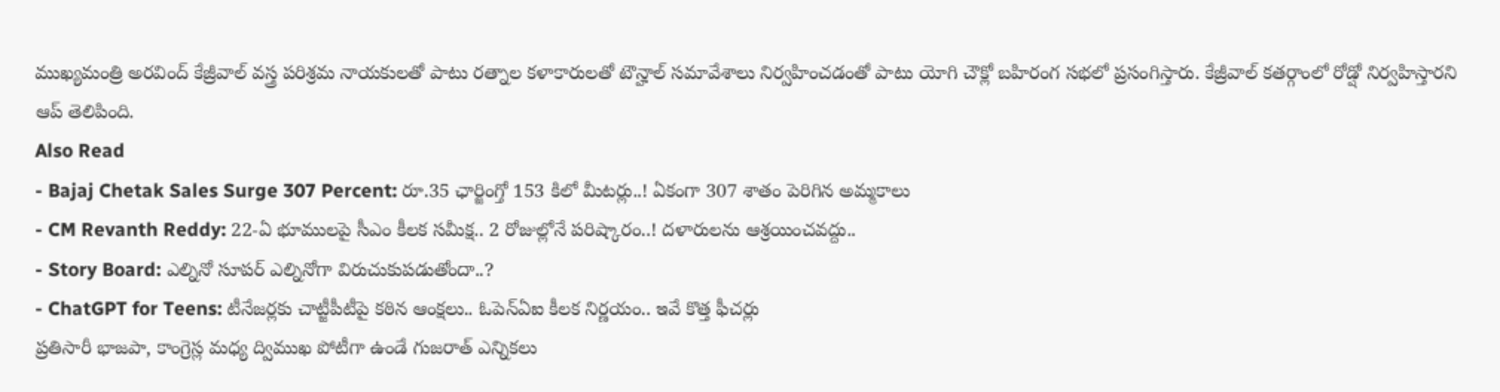ముఖ్యమంత్రి అరవింద్ కేజ్రీవాల్ వస్త్ర పరిశ్రమ నాయకులతో పాటు రత్నాల కళాకారులతో టౌన్హాల్ సమావేశాలు నిర్వహించడంతో పాటు యోగి చౌక్లో బహిరంగ సభలో ప్రసంగిస్తారు. కేజ్రీవాల్ కతర్గాంలో రోడ్షో నిర్వహిస్తారని ఆప్ తెలిపింది.
Also Read
- Bajaj Chetak Sales Surge 307 Percent: రూ.35 ఛార్జింగ్తో 153 కిలో మీటర్లు..! ఏకంగా 307 శాతం పెరిగిన అమ్మకాలు
- CM Revanth Reddy: 22-ఏ భూములపై సీఎం కీలక సమీక్ష.. 2 రోజుల్లోనే పరిష్కారం..! దళారులను ఆశ్రయించవద్దు..
- Story Board: ఎల్నినో సూపర్ ఎల్నినోగా విరుచుకుపడుతోందా..?
- ChatGPT for Teens: టీనేజర్లకు చాట్జీపీటీపై కఠిన ఆంక్షలు.. ఓపెన్ఏఐ కీలక నిర్ణయం.. ఇవే కొత్త ఫీచర్లు
ప్రతిసారీ భాజపా, కాంగ్రెస్ల మధ్య ద్విముఖ పోటీగా ఉండే గుజరాత్ ఎన్నికలు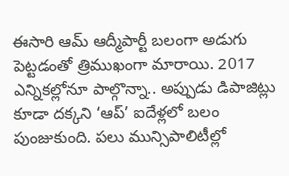ఈసారి ఆమ్ ఆద్మీపార్టీ బలంగా అడుగు పెట్టడంతో త్రిముఖంగా మారాయి. 2017 ఎన్నికల్లోనూ పాల్గొన్నా.. అప్పుడు డిపాజిట్లు కూడా దక్కని ‘ఆప్’ ఐదేళ్లలో బలం పుంజుకుంది. పలు మున్సిపాలిటీల్లో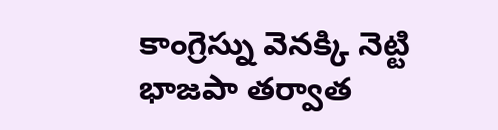కాంగ్రెస్ను వెనక్కి నెట్టి భాజపా తర్వాత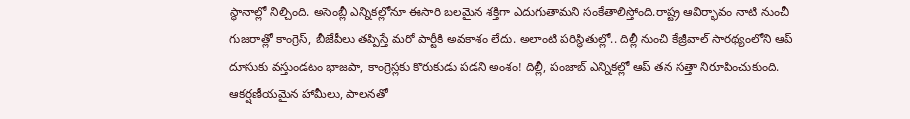స్థానాల్లో నిల్చింది. అసెంబ్లీ ఎన్నికల్లోనూ ఈసారి బలమైన శక్తిగా ఎదుగుతామని సంకేతాలిస్తోంది.రాష్ట్ర ఆవిర్భావం నాటి నుంచీ గుజరాత్లో కాంగ్రెస్, బీజేపీలు తప్పిస్తే మరో పార్టీకి అవకాశం లేదు. అలాంటి పరిస్థితుల్లో.. దిల్లీ నుంచి కేజ్రీవాల్ సారథ్యంలోని ఆప్ దూసుకు వస్తుండటం భాజపా, కాంగ్రెస్లకు కొరుకుడు పడని అంశం! దిల్లీ, పంజాబ్ ఎన్నికల్లో ఆప్ తన సత్తా నిరూపించుకుంది. ఆకర్షణీయమైన హామీలు, పాలనతో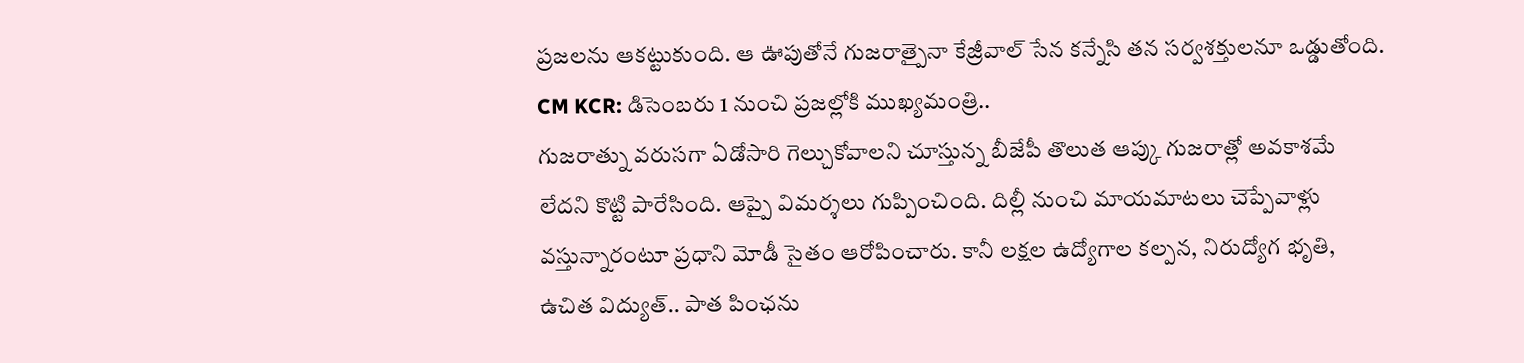ప్రజలను ఆకట్టుకుంది. ఆ ఊపుతోనే గుజరాత్పైనా కేజ్రీవాల్ సేన కన్నేసి తన సర్వశక్తులనూ ఒడ్డుతోంది.
CM KCR: డిసెంబరు 1 నుంచి ప్రజల్లోకి ముఖ్యమంత్రి..
గుజరాత్ను వరుసగా ఏడోసారి గెల్చుకోవాలని చూస్తున్న బీజేపీ తొలుత ఆప్కు గుజరాత్లో అవకాశమే లేదని కొట్టి పారేసింది. ఆప్పై విమర్శలు గుప్పించింది. దిల్లీ నుంచి మాయమాటలు చెప్పేవాళ్లు వస్తున్నారంటూ ప్రధాని మోడీ సైతం ఆరోపించారు. కానీ లక్షల ఉద్యోగాల కల్పన, నిరుద్యోగ భృతి, ఉచిత విద్యుత్.. పాత పింఛను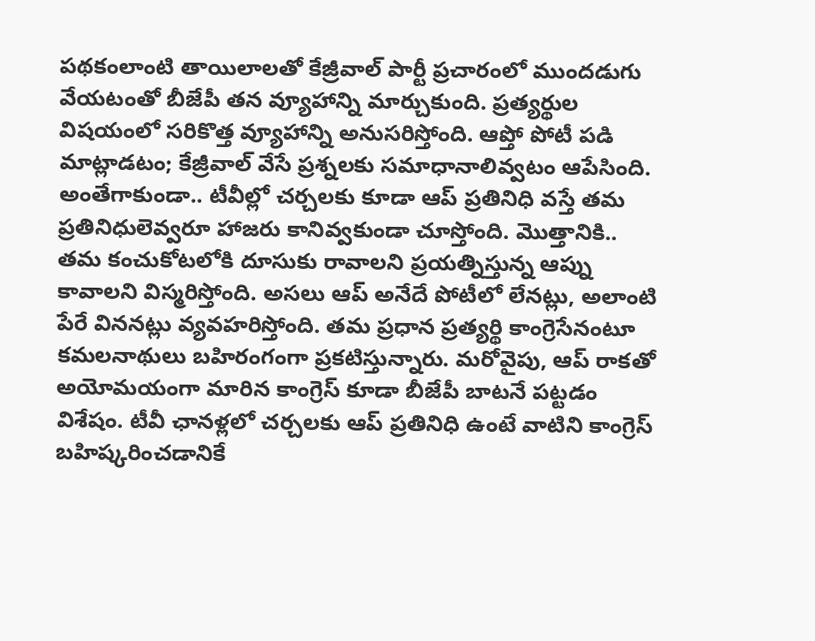పథకంలాంటి తాయిలాలతో కేజ్రీవాల్ పార్టీ ప్రచారంలో ముందడుగు వేయటంతో బీజేపీ తన వ్యూహాన్ని మార్చుకుంది. ప్రత్యర్థుల విషయంలో సరికొత్త వ్యూహాన్ని అనుసరిస్తోంది. ఆప్తో పోటీ పడి మాట్లాడటం; కేజ్రీవాల్ వేసే ప్రశ్నలకు సమాధానాలివ్వటం ఆపేసింది. అంతేగాకుండా.. టీవీల్లో చర్చలకు కూడా ఆప్ ప్రతినిధి వస్తే తమ ప్రతినిధులెవ్వరూ హాజరు కానివ్వకుండా చూస్తోంది. మొత్తానికి.. తమ కంచుకోటలోకి దూసుకు రావాలని ప్రయత్నిస్తున్న ఆప్ను కావాలని విస్మరిస్తోంది. అసలు ఆప్ అనేదే పోటీలో లేనట్లు, అలాంటి పేరే విననట్లు వ్యవహరిస్తోంది. తమ ప్రధాన ప్రత్యర్థి కాంగ్రెసేనంటూ కమలనాథులు బహిరంగంగా ప్రకటిస్తున్నారు. మరోవైపు, ఆప్ రాకతో అయోమయంగా మారిన కాంగ్రెస్ కూడా బీజేపీ బాటనే పట్టడం విశేషం. టీవీ ఛానళ్లలో చర్చలకు ఆప్ ప్రతినిధి ఉంటే వాటిని కాంగ్రెస్ బహిష్కరించడానికే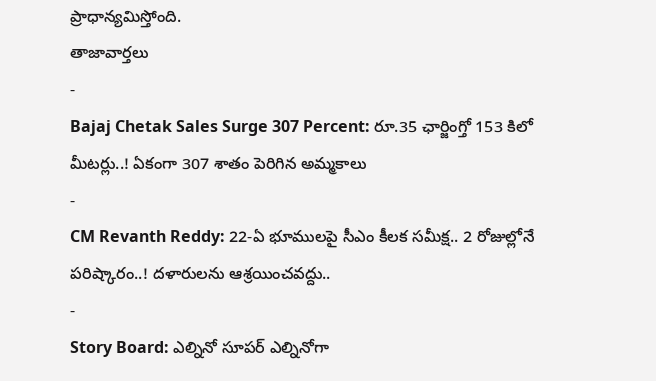ప్రాధాన్యమిస్తోంది.
తాజావార్తలు
-
Bajaj Chetak Sales Surge 307 Percent: రూ.35 ఛార్జింగ్తో 153 కిలో మీటర్లు..! ఏకంగా 307 శాతం పెరిగిన అమ్మకాలు
-
CM Revanth Reddy: 22-ఏ భూములపై సీఎం కీలక సమీక్ష.. 2 రోజుల్లోనే పరిష్కారం..! దళారులను ఆశ్రయించవద్దు..
-
Story Board: ఎల్నినో సూపర్ ఎల్నినోగా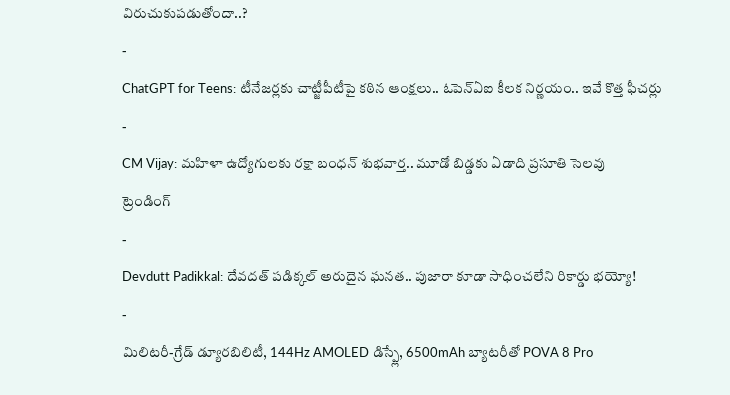విరుచుకుపడుతోందా..?
-
ChatGPT for Teens: టీనేజర్లకు చాట్జీపీటీపై కఠిన ఆంక్షలు.. ఓపెన్ఏఐ కీలక నిర్ణయం.. ఇవే కొత్త ఫీచర్లు
-
CM Vijay: మహిళా ఉద్యోగులకు రక్షా బంధన్ శుభవార్త.. మూడో బిడ్డకు ఏడాది ప్రసూతి సెలవు
ట్రెండింగ్
-
Devdutt Padikkal: దేవదత్ పడిక్కల్ అరుదైన ఘనత.. పుజారా కూడా సాధించలేని రికార్డు భయ్యో!
-
మిలిటరీ-గ్రేడ్ డ్యూరబిలిటీ, 144Hz AMOLED డిస్ప్లే, 6500mAh బ్యాటరీతో POVA 8 Pro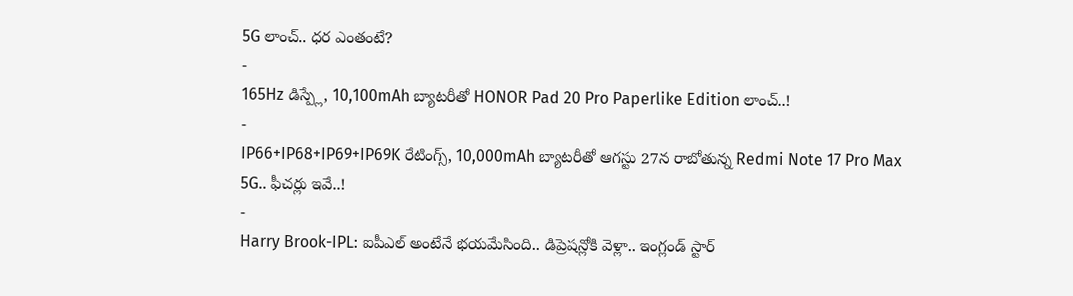5G లాంచ్.. ధర ఎంతంటే?
-
165Hz డిస్ప్లే, 10,100mAh బ్యాటరీతో HONOR Pad 20 Pro Paperlike Edition లాంచ్..!
-
IP66+IP68+IP69+IP69K రేటింగ్స్, 10,000mAh బ్యాటరీతో ఆగస్టు 27న రాబోతున్న Redmi Note 17 Pro Max 5G.. ఫీచర్లు ఇవే..!
-
Harry Brook-IPL: ఐపీఎల్ అంటేనే భయమేసింది.. డిప్రెషన్లోకి వెళ్లా.. ఇంగ్లండ్ స్టార్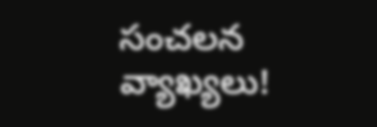సంచలన వ్యాఖ్యలు!